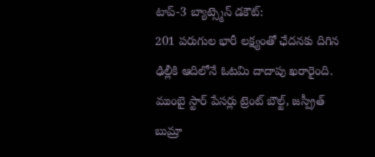టాప్-3 బ్యాట్స్మెన్ డకౌట్:
201 పరుగుల భారీ లక్ష్యంతో ఛేదనకు దిగిన ఢిల్లీకి ఆదిలోనే ఓటమి దాదాపు ఖరారైంది. ముంబై స్టార్ పేసర్లు ట్రెంట్ బౌల్ట్, జస్ప్రీత్ బుమ్రా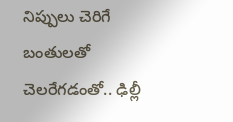నిప్పులు చెరిగే బంతులతో చెలరేగడంతో.. ఢిల్లీ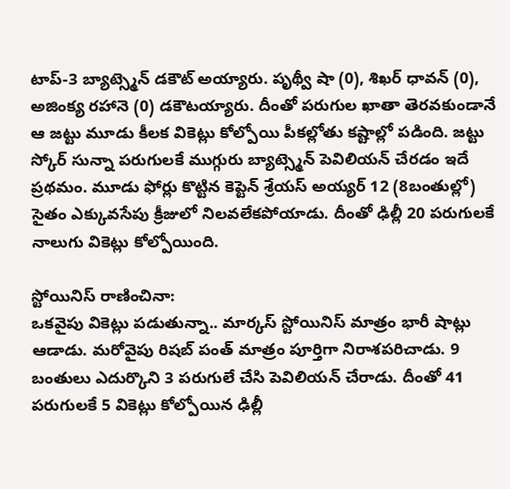టాప్-3 బ్యాట్స్మెన్ డకౌట్ అయ్యారు. పృథ్వీ షా (0), శిఖర్ ధావన్ (0), అజింక్య రహానె (0) డకౌటయ్యారు. దీంతో పరుగుల ఖాతా తెరవకుండానే ఆ జట్టు మూడు కీలక వికెట్లు కోల్పోయి పీకల్లోతు కష్టాల్లో పడింది. జట్టు స్కోర్ సున్నా పరుగులకే ముగ్గురు బ్యాట్స్మెన్ పెవిలియన్ చేరడం ఇదే ప్రథమం. మూడు ఫోర్లు కొట్టిన కెప్టెన్ శ్రేయస్ అయ్యర్ 12 (8బంతుల్లో) సైతం ఎక్కువసేపు క్రీజులో నిలవలేకపోయాడు. దీంతో ఢిల్లీ 20 పరుగులకే నాలుగు వికెట్లు కోల్పోయింది.

స్టోయినిస్ రాణించినా:
ఒకవైపు వికెట్లు పడుతున్నా.. మార్కస్ స్టోయినిస్ మాత్రం భారీ షాట్లు ఆడాడు. మరోవైపు రిషబ్ పంత్ మాత్రం పూర్తిగా నిరాశపరిచాడు. 9 బంతులు ఎదుర్కొని 3 పరుగులే చేసి పెవిలియన్ చేరాడు. దీంతో 41 పరుగులకే 5 వికెట్లు కోల్పోయిన ఢిల్లీ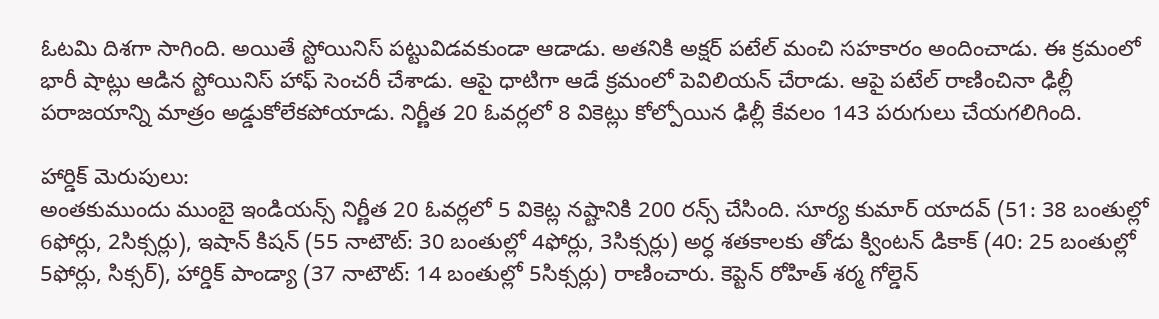ఓటమి దిశగా సాగింది. అయితే స్టోయినిస్ పట్టువిడవకుండా ఆడాడు. అతనికి అక్షర్ పటేల్ మంచి సహకారం అందించాడు. ఈ క్రమంలో భారీ షాట్లు ఆడిన స్టోయినిస్ హాఫ్ సెంచరీ చేశాడు. ఆపై ధాటిగా ఆడే క్రమంలో పెవిలియన్ చేరాడు. ఆపై పటేల్ రాణించినా ఢిల్లీ పరాజయాన్ని మాత్రం అడ్డుకోలేకపోయాడు. నిర్ణీత 20 ఓవర్లలో 8 వికెట్లు కోల్పోయిన ఢిల్లీ కేవలం 143 పరుగులు చేయగలిగింది.

హార్డిక్ మెరుపులు:
అంతకుముందు ముంబై ఇండియన్స్ నిర్ణీత 20 ఓవర్లలో 5 వికెట్ల నష్టానికి 200 రన్స్ చేసింది. సూర్య కుమార్ యాదవ్ (51: 38 బంతుల్లో 6ఫోర్లు, 2సిక్సర్లు), ఇషాన్ కిషన్ (55 నాటౌట్: 30 బంతుల్లో 4ఫోర్లు, 3సిక్సర్లు) అర్ధ శతకాలకు తోడు క్వింటన్ డికాక్ (40: 25 బంతుల్లో 5ఫోర్లు, సిక్సర్), హార్డిక్ పాండ్యా (37 నాటౌట్: 14 బంతుల్లో 5సిక్సర్లు) రాణించారు. కెప్టెన్ రోహిత్ శర్మ గోల్డెన్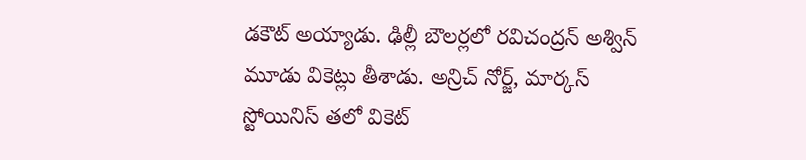డకౌట్ అయ్యాడు. ఢిల్లీ బౌలర్లలో రవిచంద్రన్ అశ్విన్ మూడు వికెట్లు తీశాడు. అన్రిచ్ నోర్జ్, మార్కస్ స్టోయినిస్ తలో వికెట్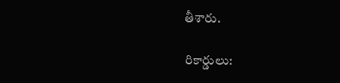తీశారు.

రికార్డులు: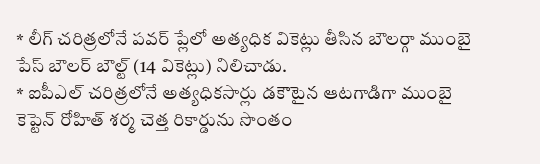* లీగ్ చరిత్రలోనే పవర్ ప్లేలో అత్యధిక వికెట్లు తీసిన బౌలర్గా ముంబై పేస్ బౌలర్ బౌల్ట్ (14 వికెట్లు) నిలిచాడు.
* ఐపీఎల్ చరిత్రలోనే అత్యధికసార్లు డకౌటైన ఆటగాడిగా ముంబై కెప్టెన్ రోహిత్ శర్మ చెత్త రికార్డును సొంతం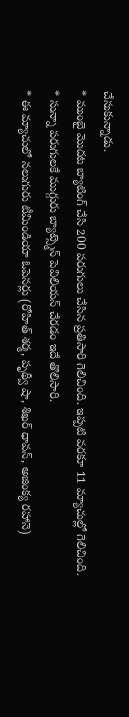చేసుకున్నాడు.
* ముంబై మొదట బ్యాటింగ్ చేసి 200 పరుగులు చేసిన ప్రతిసారి గెలిచింది. ఇప్పటి వరకూ 11 మ్యాచుల్లో గెలిచింది.
* సున్నా పరుగులకే ముగ్గురు బ్యాట్స్మెన్ పెవిలియన్ చేరడం ఇదే తొలిసారి.
* ఈ మ్యాచులో నలుగురు టీమిండియా ఓపెనర్లు (రోహిత్ శర్మ, పృథ్వీ షా, శిఖర్ ధావన్, అజింక్య రహానె)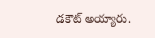డకౌట్ అయ్యారు.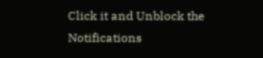Click it and Unblock the Notifications